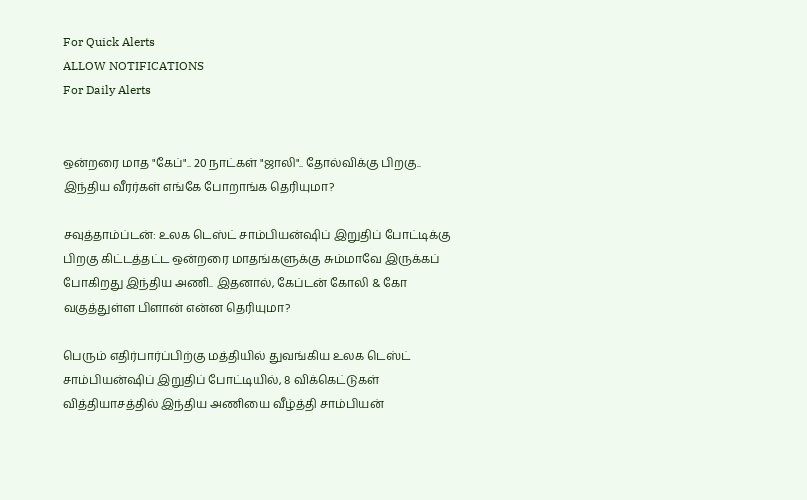For Quick Alerts
ALLOW NOTIFICATIONS
For Daily Alerts


ஒன்றரை மாத "கேப்".. 20 நாட்கள் "ஜாலி".. தோல்விக்கு பிறகு.. இந்திய வீரர்கள் எங்கே போறாங்க தெரியுமா?

சவுத்தாம்ப்டன்: உலக டெஸ்ட் சாம்பியன்ஷிப் இறுதிப் போட்டிக்கு பிறகு கிட்டத்தட்ட ஒன்றரை மாதங்களுக்கு சும்மாவே இருக்கப் போகிறது இந்திய அணி.. இதனால், கேப்டன் கோலி & கோ வகுத்துள்ள பிளான் என்ன தெரியுமா?

பெரும் எதிர்பார்ப்பிற்கு மத்தியில் துவங்கிய உலக டெஸ்ட் சாம்பியன்ஷிப் இறுதிப் போட்டியில், 8 விக்கெட்டுகள் வித்தியாசத்தில் இந்திய அணியை வீழ்த்தி சாம்பியன்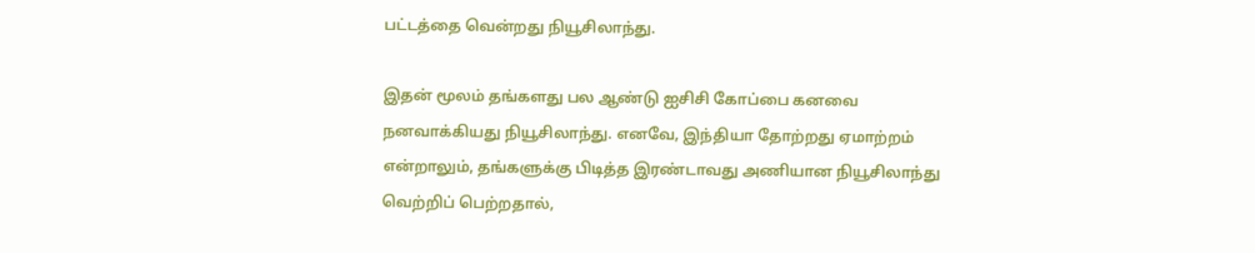பட்டத்தை வென்றது நியூசிலாந்து.

இதன் மூலம் தங்களது பல ஆண்டு ஐசிசி கோப்பை கனவை நனவாக்கியது நியூசிலாந்து. எனவே, இந்தியா தோற்றது ஏமாற்றம் என்றாலும், தங்களுக்கு பிடித்த இரண்டாவது அணியான நியூசிலாந்து வெற்றிப் பெற்றதால்,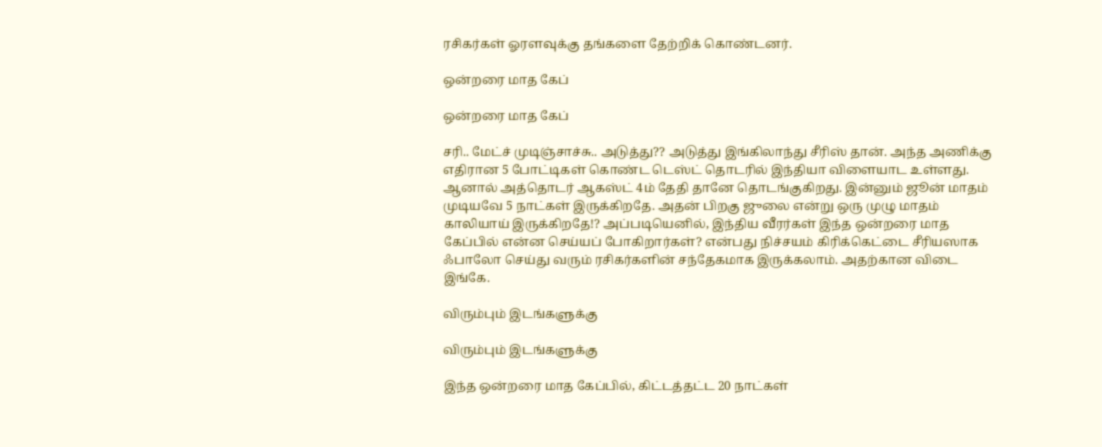ரசிகர்கள் ஓரளவுக்கு தங்களை தேற்றிக் கொண்டனர்.

ஒன்றரை மாத கேப்

ஒன்றரை மாத கேப்

சரி.. மேட்ச் முடிஞ்சாச்சு.. அடுத்து?? அடுத்து இங்கிலாந்து சீரிஸ் தான். அந்த அணிக்கு எதிரான 5 போட்டிகள் கொண்ட டெஸ்ட் தொடரில் இந்தியா விளையாட உள்ளது. ஆனால் அத்தொடர் ஆகஸ்ட் 4ம் தேதி தானே தொடங்குகிறது. இன்னும் ஜூன் மாதம் முடியவே 5 நாட்கள் இருக்கிறதே. அதன் பிறகு ஜுலை என்று ஒரு முழு மாதம் காலியாய் இருக்கிறதே!? அப்படியெனில், இந்திய வீரர்கள் இந்த ஒன்றரை மாத கேப்பில் என்ன செய்யப் போகிறார்கள்? என்பது நிச்சயம் கிரிக்கெட்டை சீரியஸாக ஃபாலோ செய்து வரும் ரசிகர்களின் சந்தேகமாக இருக்கலாம். அதற்கான விடை இங்கே.

விரும்பும் இடங்களுக்கு

விரும்பும் இடங்களுக்கு

இந்த ஒன்றரை மாத கேப்பில், கிட்டத்தட்ட 20 நாட்கள்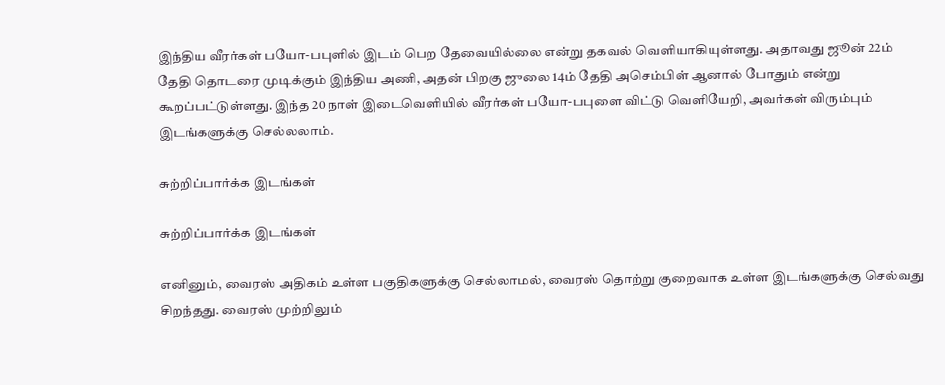இந்திய வீரர்கள் பயோ-பபுளில் இடம் பெற தேவையில்லை என்று தகவல் வெளியாகியுள்ளது. அதாவது ஜூன் 22ம் தேதி தொடரை முடிக்கும் இந்திய அணி, அதன் பிறகு ஜுலை 14ம் தேதி அசெம்பிள் ஆனால் போதும் என்று கூறப்பட்டுள்ளது. இந்த 20 நாள் இடைவெளியில் வீரர்கள் பயோ-பபுளை விட்டு வெளியேறி, அவர்கள் விரும்பும் இடங்களுக்கு செல்லலாம்.

சுற்றிப்பார்க்க இடங்கள்

சுற்றிப்பார்க்க இடங்கள்

எனினும், வைரஸ் அதிகம் உள்ள பகுதிகளுக்கு செல்லாமல், வைரஸ் தொற்று குறைவாக உள்ள இடங்களுக்கு செல்வது சிறந்தது. வைரஸ் முற்றிலும்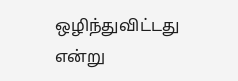ஒழிந்துவிட்டது என்று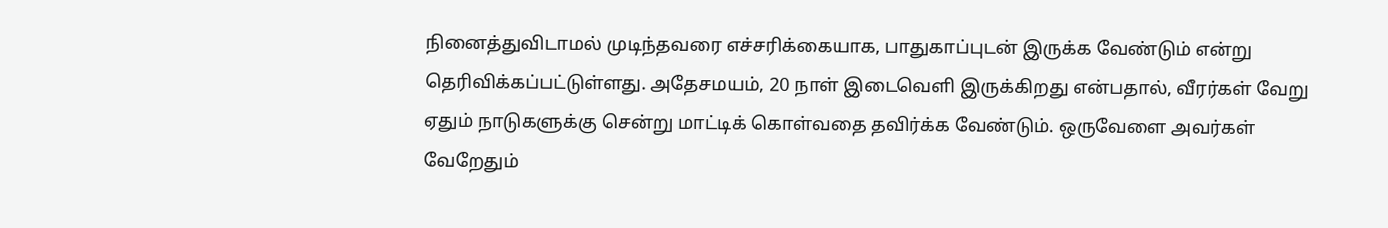நினைத்துவிடாமல் முடிந்தவரை எச்சரிக்கையாக, பாதுகாப்புடன் இருக்க வேண்டும் என்று தெரிவிக்கப்பட்டுள்ளது. அதேசமயம், 20 நாள் இடைவெளி இருக்கிறது என்பதால், வீரர்கள் வேறு ஏதும் நாடுகளுக்கு சென்று மாட்டிக் கொள்வதை தவிர்க்க வேண்டும். ஒருவேளை அவர்கள் வேறேதும்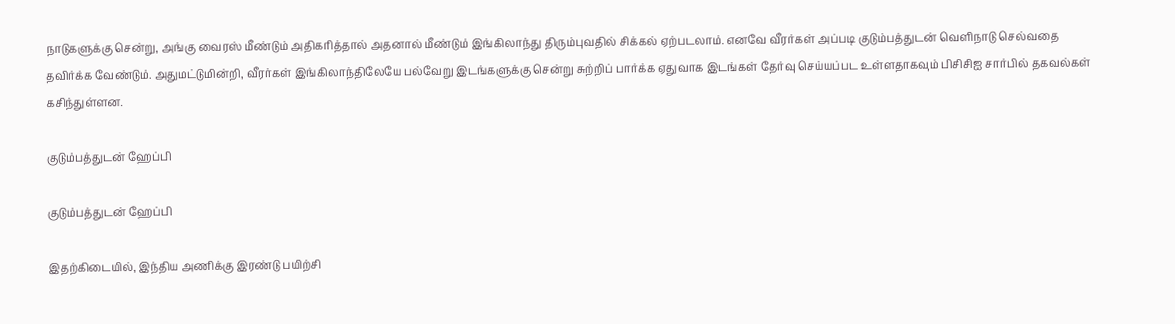நாடுகளுக்கு சென்று, அங்கு வைரஸ் மீண்டும் அதிகரித்தால் அதனால் மீண்டும் இங்கிலாந்து திரும்புவதில் சிக்கல் ஏற்படலாம். எனவே வீரர்கள் அப்படி குடும்பத்துடன் வெளிநாடு செல்வதை தவிர்க்க வேண்டும். அதுமட்டுமின்றி, வீரர்கள் இங்கிலாந்திலேயே பல்வேறு இடங்களுக்கு சென்று சுற்றிப் பார்க்க ஏதுவாக இடங்கள் தேர்வு செய்யப்பட உள்ளதாகவும் பிசிசிஐ சார்பில் தகவல்கள் கசிந்துள்ளன.

குடும்பத்துடன் ஹேப்பி

குடும்பத்துடன் ஹேப்பி

இதற்கிடையில், இந்திய அணிக்கு இரண்டு பயிற்சி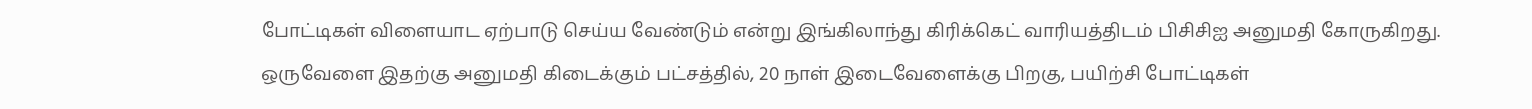போட்டிகள் விளையாட ஏற்பாடு செய்ய வேண்டும் என்று இங்கிலாந்து கிரிக்கெட் வாரியத்திடம் பிசிசிஐ அனுமதி கோருகிறது. ஒருவேளை இதற்கு அனுமதி கிடைக்கும் பட்சத்தில், 20 நாள் இடைவேளைக்கு பிறகு, பயிற்சி போட்டிகள்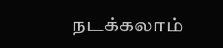நடக்கலாம்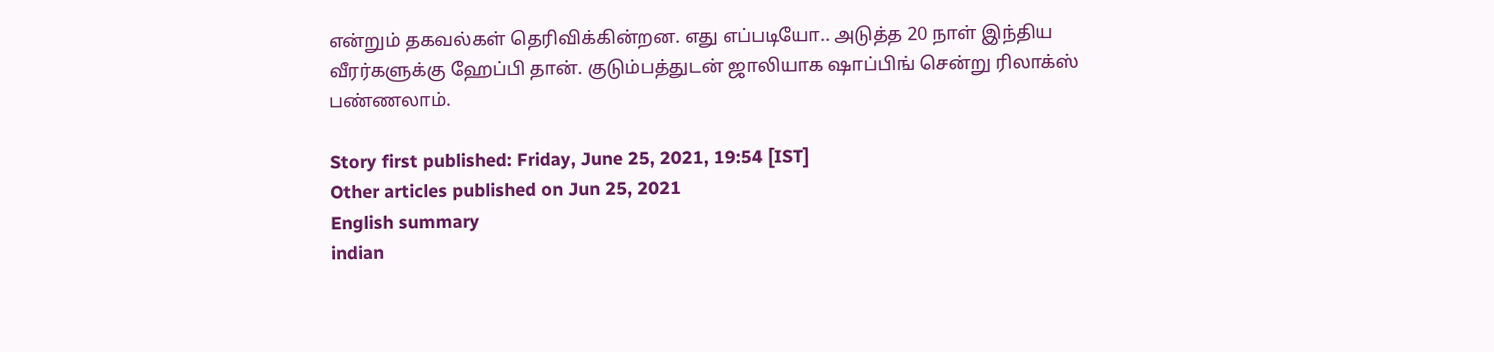என்றும் தகவல்கள் தெரிவிக்கின்றன. எது எப்படியோ.. அடுத்த 20 நாள் இந்திய வீரர்களுக்கு ஹேப்பி தான். குடும்பத்துடன் ஜாலியாக ஷாப்பிங் சென்று ரிலாக்ஸ் பண்ணலாம்.

Story first published: Friday, June 25, 2021, 19:54 [IST]
Other articles published on Jun 25, 2021
English summary
indian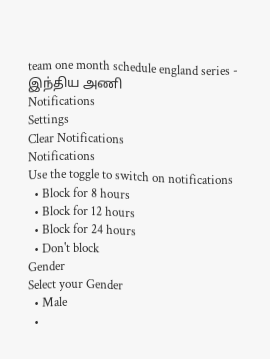team one month schedule england series - இந்திய அணி
Notifications
Settings
Clear Notifications
Notifications
Use the toggle to switch on notifications
  • Block for 8 hours
  • Block for 12 hours
  • Block for 24 hours
  • Don't block
Gender
Select your Gender
  • Male
  •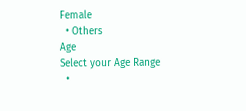Female
  • Others
Age
Select your Age Range
  •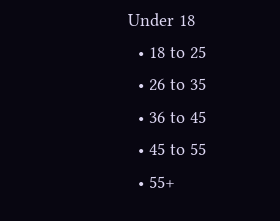Under 18
  • 18 to 25
  • 26 to 35
  • 36 to 45
  • 45 to 55
  • 55+